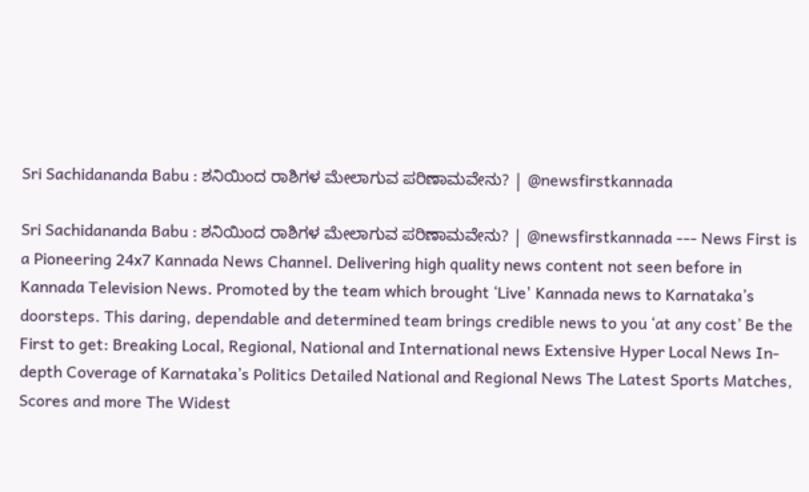Sri Sachidananda Babu : ಶನಿಯಿಂದ ರಾಶಿಗಳ ಮೇಲಾಗುವ ಪರಿಣಾಮವೇನು? | @newsfirstkannada

Sri Sachidananda Babu : ಶನಿಯಿಂದ ರಾಶಿಗಳ ಮೇಲಾಗುವ ಪರಿಣಾಮವೇನು? | @newsfirstkannada --- News First is a Pioneering 24x7 Kannada News Channel. Delivering high quality news content not seen before in Kannada Television News. Promoted by the team which brought ‘Live' Kannada news to Karnataka’s doorsteps. This daring, dependable and determined team brings credible news to you ‘at any cost’ Be the First to get: Breaking Local, Regional, National and International news Extensive Hyper Local News In-depth Coverage of Karnataka’s Politics Detailed National and Regional News The Latest Sports Matches, Scores and more The Widest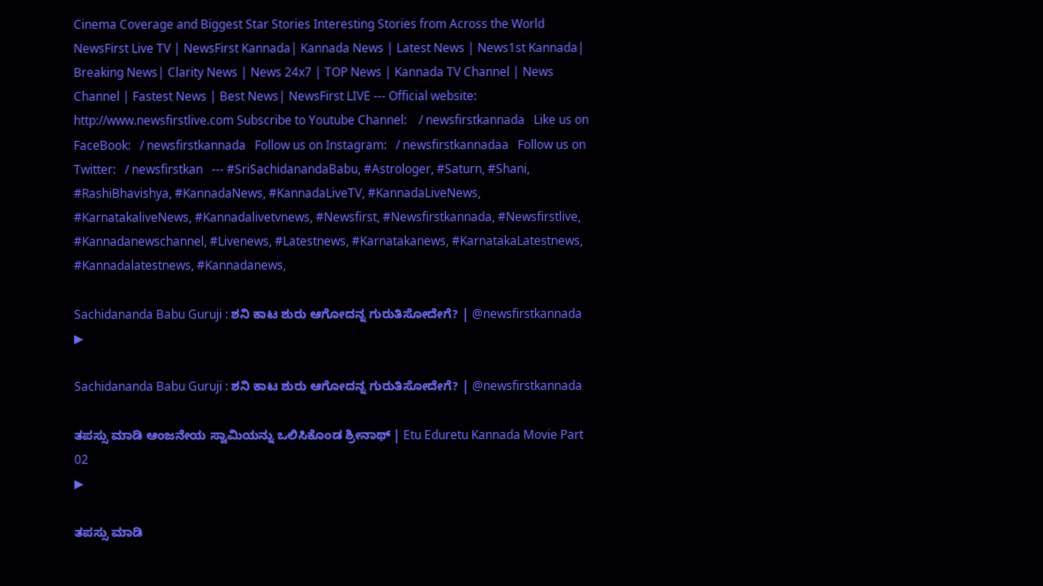Cinema Coverage and Biggest Star Stories Interesting Stories from Across the World NewsFirst Live TV | NewsFirst Kannada| Kannada News | Latest News | News1st Kannada| Breaking News| Clarity News | News 24x7 | TOP News | Kannada TV Channel | News Channel | Fastest News | Best News| NewsFirst LIVE --- Official website: http://www.newsfirstlive.com Subscribe to Youtube Channel:    / newsfirstkannada   Like us on FaceBook:   / newsfirstkannada   Follow us on Instagram:   / newsfirstkannadaa   Follow us on Twitter:   / newsfirstkan   --- #SriSachidanandaBabu, #Astrologer, #Saturn, #Shani, #RashiBhavishya, #KannadaNews, #KannadaLiveTV, #KannadaLiveNews, #KarnatakaliveNews, #Kannadalivetvnews, #Newsfirst, #Newsfirstkannada, #Newsfirstlive, #Kannadanewschannel, #Livenews, #Latestnews, #Karnatakanews, #KarnatakaLatestnews, #Kannadalatestnews, #Kannadanews,

Sachidananda Babu Guruji : ಶನಿ ಕಾಟ ಶುರು ಆಗೋದನ್ನ ಗುರುತಿಸೋದೇಗೆ? | @newsfirstkannada
▶

Sachidananda Babu Guruji : ಶನಿ ಕಾಟ ಶುರು ಆಗೋದನ್ನ ಗುರುತಿಸೋದೇಗೆ? | @newsfirstkannada

ತಪಸ್ಸು ಮಾಡಿ ಆಂಜನೇಯ ಸ್ವಾಮಿಯನ್ನು ಒಲಿಸಿಕೊಂಡ ಶ್ರೀನಾಥ್ | Etu Eduretu Kannada Movie Part 02
▶

ತಪಸ್ಸು ಮಾಡಿ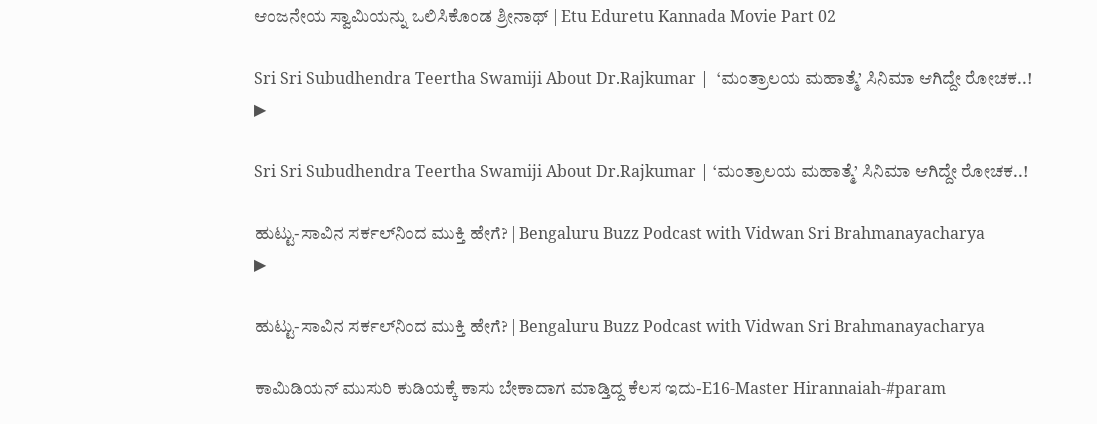ಆಂಜನೇಯ ಸ್ವಾಮಿಯನ್ನು ಒಲಿಸಿಕೊಂಡ ಶ್ರೀನಾಥ್ | Etu Eduretu Kannada Movie Part 02

Sri Sri Subudhendra Teertha Swamiji About Dr.Rajkumar |  ‘ಮಂತ್ರಾಲಯ ಮಹಾತ್ಮೆ’ ಸಿನಿಮಾ ಆಗಿದ್ದೇ ರೋಚಕ..!
▶

Sri Sri Subudhendra Teertha Swamiji About Dr.Rajkumar | ‘ಮಂತ್ರಾಲಯ ಮಹಾತ್ಮೆ’ ಸಿನಿಮಾ ಆಗಿದ್ದೇ ರೋಚಕ..!

ಹುಟ್ಟು-ಸಾವಿನ ಸರ್ಕಲ್‌ನಿಂದ ಮುಕ್ತಿ ಹೇಗೆ? | Bengaluru Buzz Podcast with Vidwan Sri Brahmanayacharya
▶

ಹುಟ್ಟು-ಸಾವಿನ ಸರ್ಕಲ್‌ನಿಂದ ಮುಕ್ತಿ ಹೇಗೆ? | Bengaluru Buzz Podcast with Vidwan Sri Brahmanayacharya

ಕಾಮಿಡಿಯನ್ ಮುಸುರಿ ಕುಡಿಯಕ್ಕೆ ಕಾಸು ಬೇಕಾದಾಗ ಮಾಡ್ತಿದ್ದ ಕೆಲಸ ಇದು-E16-Master Hirannaiah-#param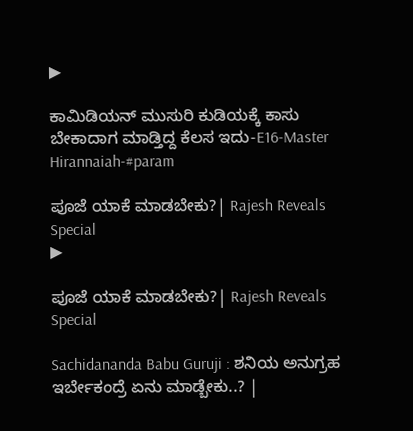▶

ಕಾಮಿಡಿಯನ್ ಮುಸುರಿ ಕುಡಿಯಕ್ಕೆ ಕಾಸು ಬೇಕಾದಾಗ ಮಾಡ್ತಿದ್ದ ಕೆಲಸ ಇದು-E16-Master Hirannaiah-#param

ಪೂಜೆ ಯಾಕೆ ಮಾಡಬೇಕು?| Rajesh Reveals Special
▶

ಪೂಜೆ ಯಾಕೆ ಮಾಡಬೇಕು?| Rajesh Reveals Special

Sachidananda Babu Guruji : ಶನಿಯ ಅನುಗ್ರಹ ಇರ್ಬೇಕಂದ್ರೆ ಏನು ಮಾಡ್ಬೇಕು..? |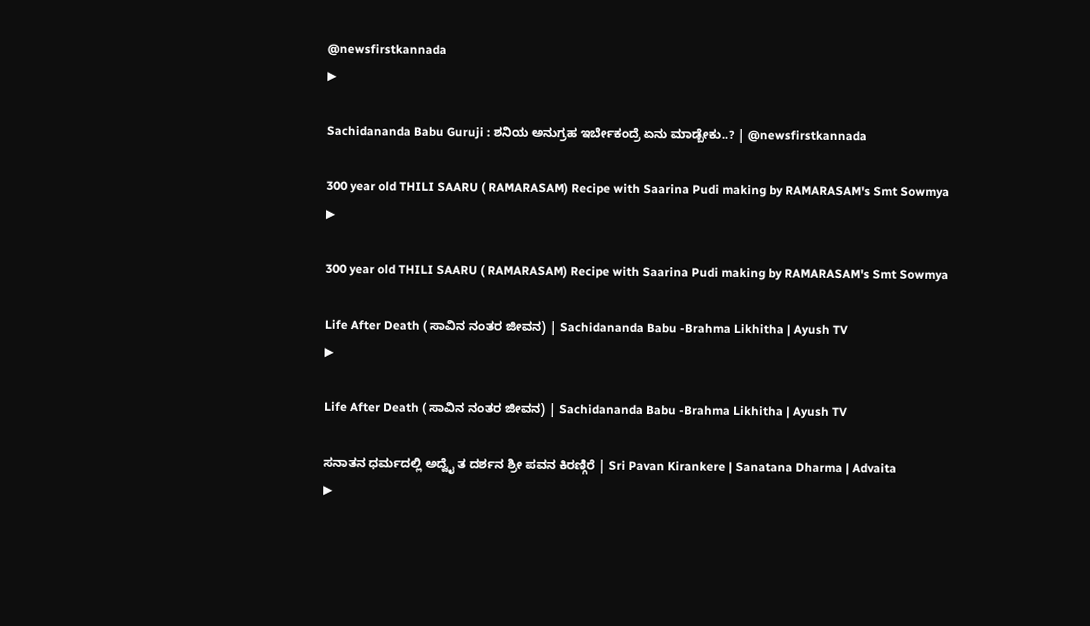@newsfirstkannada
▶

Sachidananda Babu Guruji : ಶನಿಯ ಅನುಗ್ರಹ ಇರ್ಬೇಕಂದ್ರೆ ಏನು ಮಾಡ್ಬೇಕು..? | @newsfirstkannada

300 year old THILI SAARU ( RAMARASAM) Recipe with Saarina Pudi making by RAMARASAM's Smt Sowmya
▶

300 year old THILI SAARU ( RAMARASAM) Recipe with Saarina Pudi making by RAMARASAM's Smt Sowmya

Life After Death ( ಸಾವಿನ ನಂತರ ಜೀವನ) | Sachidananda Babu -Brahma Likhitha | Ayush TV
▶

Life After Death ( ಸಾವಿನ ನಂತರ ಜೀವನ) | Sachidananda Babu -Brahma Likhitha | Ayush TV

ಸನಾತನ ಧರ್ಮದಲ್ಲಿ ಅದ್ವೈ ತ ದರ್ಶನ ಶ್ರೀ ಪವನ ಕಿರಣ್ಗಿರೆ | Sri Pavan Kirankere | Sanatana Dharma | Advaita
▶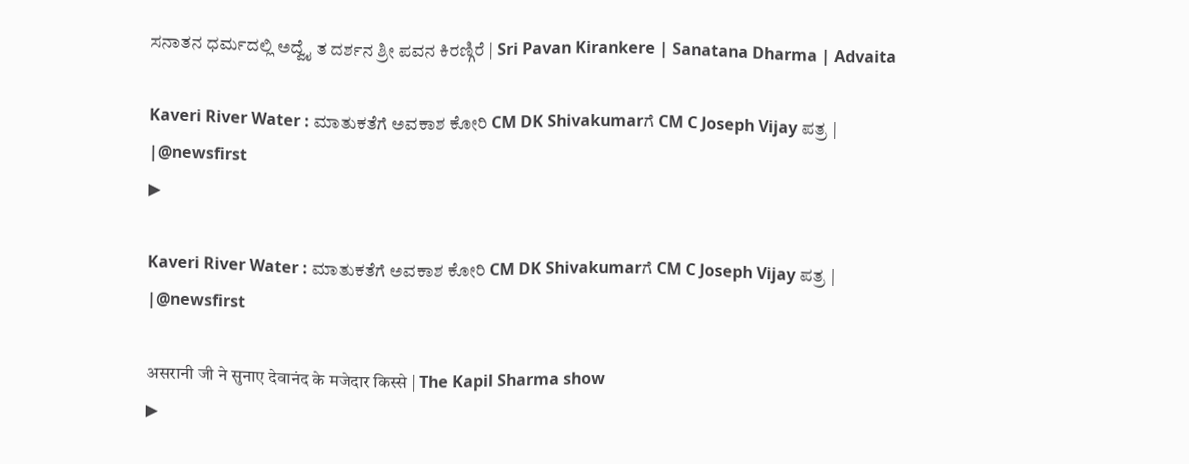ಸನಾತನ ಧರ್ಮದಲ್ಲಿ ಅದ್ವೈ ತ ದರ್ಶನ ಶ್ರೀ ಪವನ ಕಿರಣ್ಗಿರೆ | Sri Pavan Kirankere | Sanatana Dharma | Advaita

Kaveri River Water : ಮಾತುಕತೆಗೆ ಅವಕಾಶ ಕೋರಿ CM DK Shivakumarಗೆ CM C Joseph Vijay ಪತ್ರ | |@newsfirst
▶

Kaveri River Water : ಮಾತುಕತೆಗೆ ಅವಕಾಶ ಕೋರಿ CM DK Shivakumarಗೆ CM C Joseph Vijay ಪತ್ರ | |@newsfirst

असरानी जी ने सुनाए देवानंद के मजेदार किस्से | The Kapil Sharma show
▶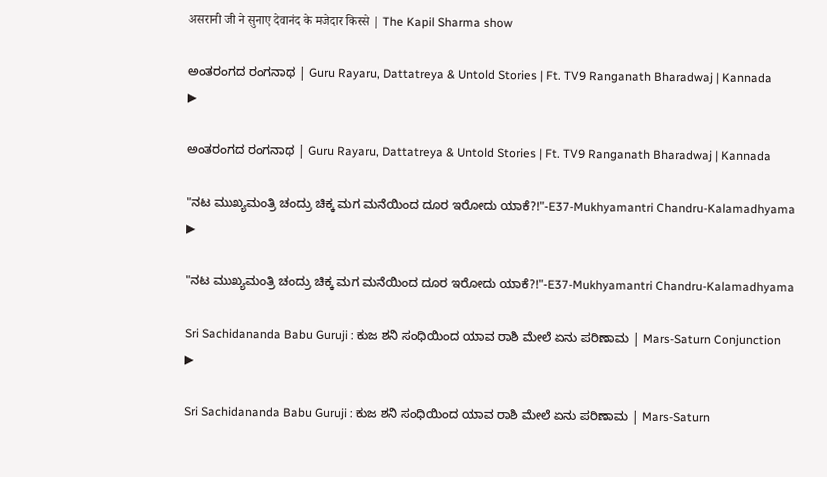असरानी जी ने सुनाए देवानंद के मजेदार किस्से | The Kapil Sharma show

ಅಂತರಂಗದ ರಂಗನಾಥ | Guru Rayaru, Dattatreya & Untold Stories | Ft. TV9 Ranganath Bharadwaj | Kannada
▶

ಅಂತರಂಗದ ರಂಗನಾಥ | Guru Rayaru, Dattatreya & Untold Stories | Ft. TV9 Ranganath Bharadwaj | Kannada

"ನಟ ಮುಖ್ಯಮಂತ್ರಿ ಚಂದ್ರು ಚಿಕ್ಕ ಮಗ ಮನೆಯಿಂದ ದೂರ ಇರೋದು ಯಾಕೆ?!"-E37-Mukhyamantri Chandru-Kalamadhyama
▶

"ನಟ ಮುಖ್ಯಮಂತ್ರಿ ಚಂದ್ರು ಚಿಕ್ಕ ಮಗ ಮನೆಯಿಂದ ದೂರ ಇರೋದು ಯಾಕೆ?!"-E37-Mukhyamantri Chandru-Kalamadhyama

Sri Sachidananda Babu Guruji : ಕುಜ ಶನಿ ಸಂಧಿಯಿಂದ ಯಾವ ರಾಶಿ ಮೇಲೆ ಏನು ಪರಿಣಾಮ | Mars-Saturn Conjunction
▶

Sri Sachidananda Babu Guruji : ಕುಜ ಶನಿ ಸಂಧಿಯಿಂದ ಯಾವ ರಾಶಿ ಮೇಲೆ ಏನು ಪರಿಣಾಮ | Mars-Saturn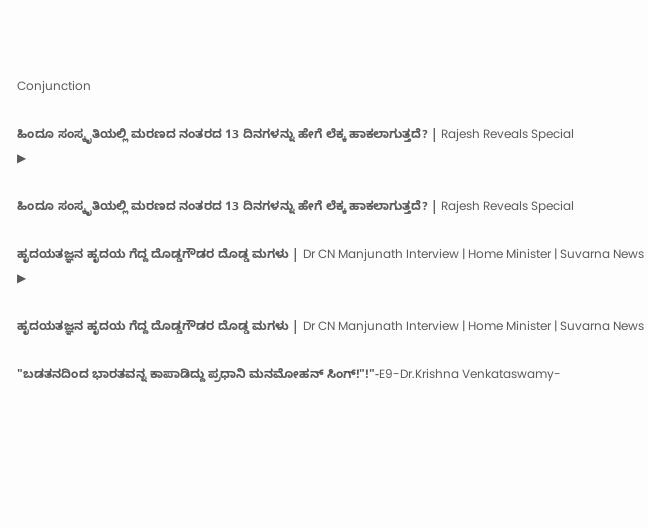Conjunction

ಹಿಂದೂ ಸಂಸ್ಕೃತಿಯಲ್ಲಿ ಮರಣದ ನಂತರದ 13 ದಿನಗಳನ್ನು ಹೇಗೆ ಲೆಕ್ಕ ಹಾಕಲಾಗುತ್ತದೆ? | Rajesh Reveals Special
▶

ಹಿಂದೂ ಸಂಸ್ಕೃತಿಯಲ್ಲಿ ಮರಣದ ನಂತರದ 13 ದಿನಗಳನ್ನು ಹೇಗೆ ಲೆಕ್ಕ ಹಾಕಲಾಗುತ್ತದೆ? | Rajesh Reveals Special

ಹೃದಯತಜ್ಞನ ಹೃದಯ ಗೆದ್ದ ದೊಡ್ಡಗೌಡರ ದೊಡ್ಡ ಮಗಳು | Dr CN Manjunath Interview | Home Minister | Suvarna News
▶

ಹೃದಯತಜ್ಞನ ಹೃದಯ ಗೆದ್ದ ದೊಡ್ಡಗೌಡರ ದೊಡ್ಡ ಮಗಳು | Dr CN Manjunath Interview | Home Minister | Suvarna News

"ಬಡತನದಿಂದ ಭಾರತವನ್ನ ಕಾಪಾಡಿದ್ದು ಪ್ರಧಾನಿ ಮನಮೋಹನ್ ಸಿಂಗ್!"!"-E9-Dr.Krishna Venkataswamy-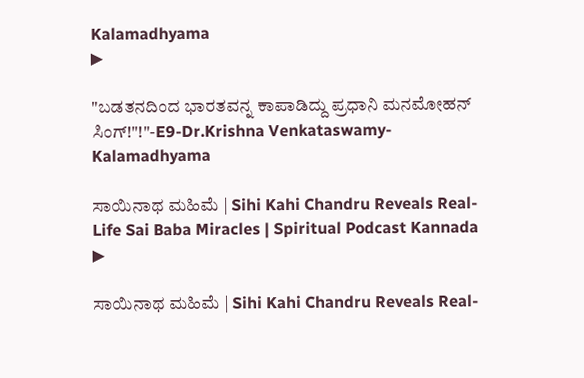Kalamadhyama
▶

"ಬಡತನದಿಂದ ಭಾರತವನ್ನ ಕಾಪಾಡಿದ್ದು ಪ್ರಧಾನಿ ಮನಮೋಹನ್ ಸಿಂಗ್!"!"-E9-Dr.Krishna Venkataswamy-Kalamadhyama

ಸಾಯಿನಾಥ ಮಹಿಮೆ | Sihi Kahi Chandru Reveals Real-Life Sai Baba Miracles | Spiritual Podcast Kannada
▶

ಸಾಯಿನಾಥ ಮಹಿಮೆ | Sihi Kahi Chandru Reveals Real-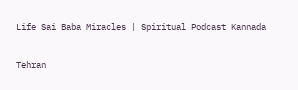Life Sai Baba Miracles | Spiritual Podcast Kannada

Tehran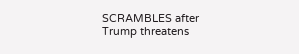SCRAMBLES after Trump threatens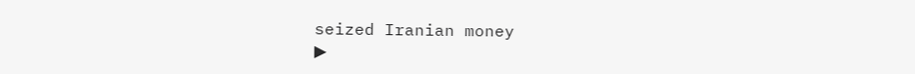seized Iranian money
▶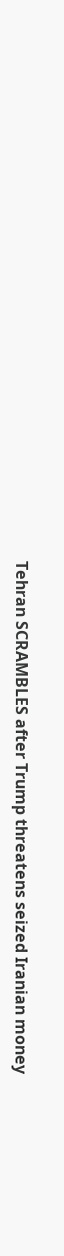Tehran SCRAMBLES after Trump threatens seized Iranian money